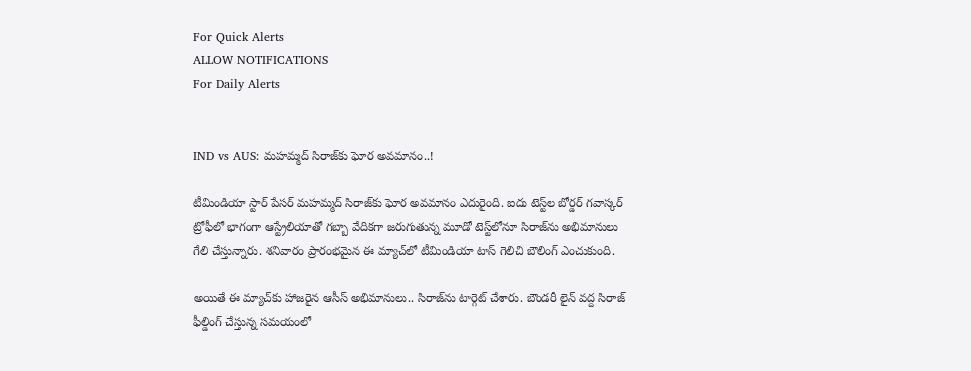For Quick Alerts
ALLOW NOTIFICATIONS
For Daily Alerts


IND vs AUS: మహమ్మద్ సిరాజ్‌కు ఘోర అవమానం..!

టీమిండియా స్టార్ పేసర్ మహమ్మద్ సిరాజ్‌కు ఘోర అవమానం ఎదురైంది. ఐదు టెస్ట్‌ల బోర్డర్ గవాస్కర్ ట్రోఫీలో భాగంగా ఆస్ట్రేలియాతో గబ్బా వేదికగా జరుగుతున్న మూడో టెస్ట్‌లోనూ సిరాజ్‌ను అభిమానులు గేలి చేస్తున్నారు. శనివారం ప్రారంభమైన ఈ మ్యాచ్‌లో టీమిండియా టాస్ గెలిచి బౌలింగ్‌ ఎంచుకుంది.

అయితే ఈ మ్యాచ్‌కు హాజరైన ఆసీస్ అభిమానులు.. సిరాజ్‌ను టార్గెట్ చేశారు. బౌండరీ లైన్ వద్ద సిరాజ్ ఫీల్డింగ్ చేస్తున్న సమయంలో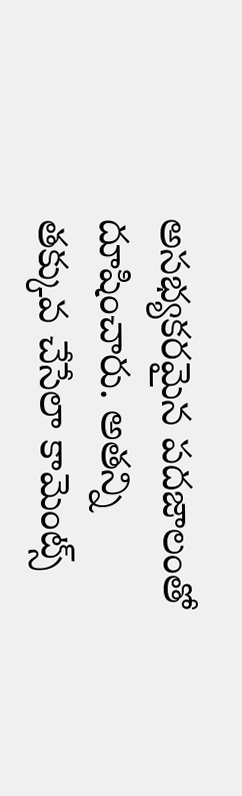అసభ్యకరమైన పదజాలంతో దూషించారు. అతన్ని తక్కువ చేసేలా కామెంట్స్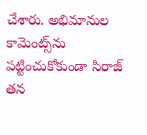చేశారు. అభిమానుల కామెంట్స్‌ను పట్టించుకోకుండా సిరాజ్ తన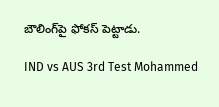బౌలింగ్‌పై ఫోకస్ పెట్టాడు.

IND vs AUS 3rd Test Mohammed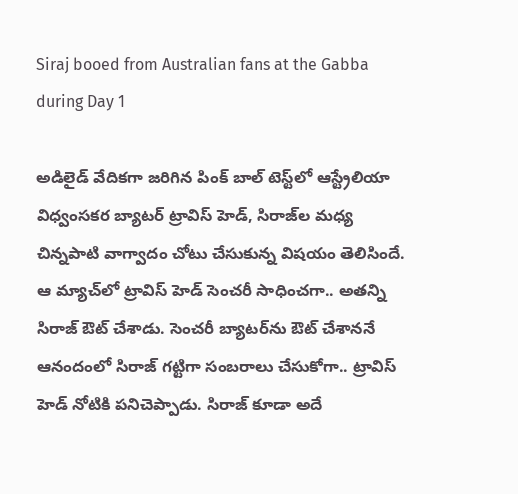Siraj booed from Australian fans at the Gabba during Day 1

అడిలైడ్ వేదికగా జరిగిన పింక్ బాల్ టెస్ట్‌లో ఆస్ట్రేలియా విధ్వంసకర బ్యాటర్ ట్రావిస్ హెడ్, సిరాజ్‌ల మధ్య చిన్నపాటి వాగ్వాదం చోటు చేసుకున్న విషయం తెలిసిందే. ఆ మ్యాచ్‌లో ట్రావిస్ హెడ్ సెంచరీ సాధించగా.. అతన్ని సిరాజ్ ఔట్ చేశాడు. సెంచరీ బ్యాటర్‌ను ఔట్ చేశాననే ఆనందంలో సిరాజ్ గట్టిగా సంబరాలు చేసుకోగా.. ట్రావిస్ హెడ్ నోటికి పనిచెప్పాడు. సిరాజ్ కూడా అదే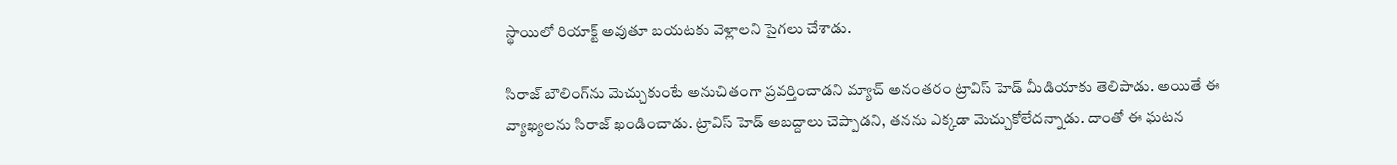స్థాయిలో రియాక్ట్ అవుతూ బయటకు వెళ్లాలని సైగలు చేశాడు.

సిరాజ్‌ బౌలింగ్‌ను మెచ్చుకుంటే అనుచితంగా ప్రవర్తించాడని మ్యాచ్ అనంతరం ట్రావిస్ హెడ్ మీడియాకు తెలిపాడు. అయితే ఈ వ్యాఖ్యలను సిరాజ్ ఖండించాడు. ట్రావిస్ హెడ్ అబద్దాలు చెప్పాడని, తనను ఎక్కడా మెచ్చుకోలేదన్నాడు. దాంతో ఈ ఘటన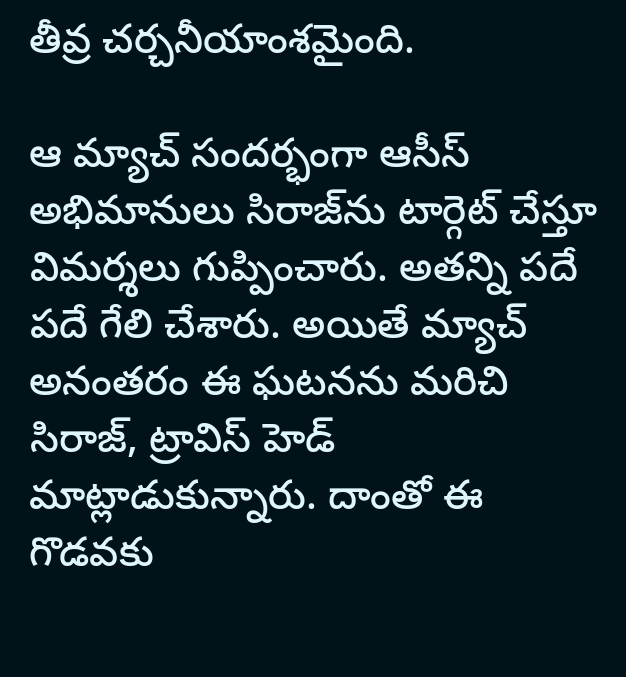తీవ్ర చర్చనీయాంశమైంది.

ఆ మ్యాచ్ సందర్భంగా ఆసీస్ అభిమానులు సిరాజ్‌ను టార్గెట్ చేస్తూ విమర్శలు గుప్పించారు. అతన్ని పదే పదే గేలి చేశారు. అయితే మ్యాచ్ అనంతరం ఈ ఘటనను మరిచి సిరాజ్, ట్రావిస్ హెడ్ మాట్లాడుకున్నారు. దాంతో ఈ గొడవకు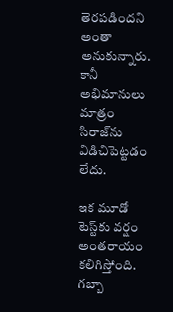తెరపడిందని అంతా అనుకున్నారు. కానీ అభిమానులు మాత్రం సిరాజ్‌ను విడిచిపెట్టడం లేదు.

ఇక మూడో టెస్ట్‌కు వర్షం అంతరాయం కలిగిస్తోంది. గబ్బా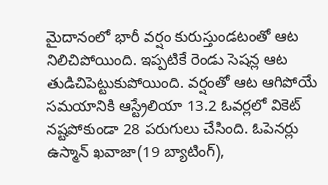మైదానంలో భారీ వర్షం కురుస్తుండటంతో ఆట నిలిచిపోయింది. ఇప్పటికే రెండు సెషన్ల ఆట తుడిచిపెట్టుకుపోయింది. వర్షంతో ఆట ఆగిపోయే సమయానికి ఆస్ట్రేలియా 13.2 ఓవర్లలో వికెట్ నష్టపోకుండా 28 పరుగులు చేసింది. ఓపెనర్లు ఉస్మాన్ ఖవాజా(19 బ్యాటింగ్),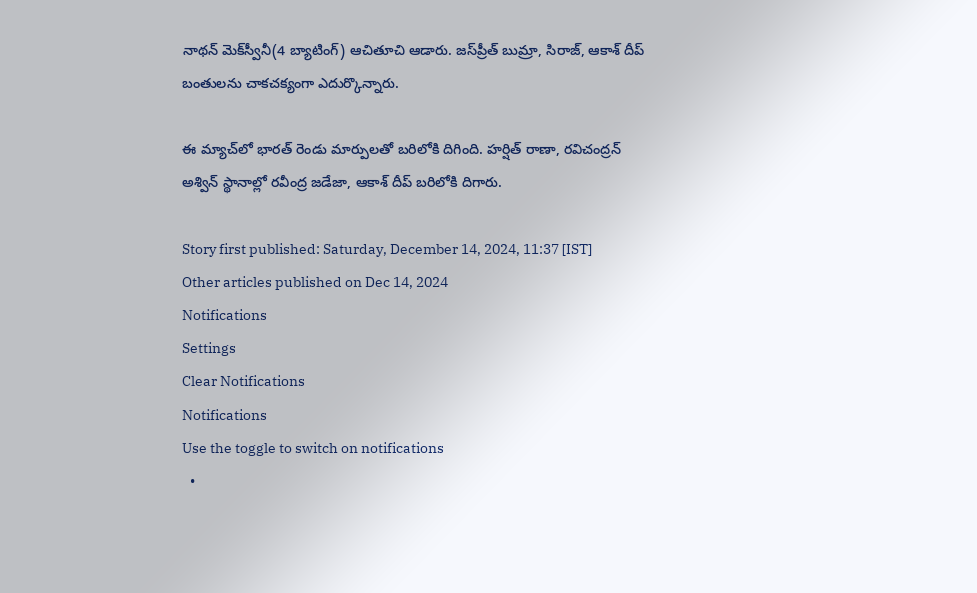నాథన్ మెక్‌స్వీనీ(4 బ్యాటింగ్) ఆచితూచి ఆడారు. జస్‌ప్రీత్ బుమ్రా, సిరాజ్, ఆకాశ్ దీప్ బంతులను చాకచక్యంగా ఎదుర్కొన్నారు.

ఈ మ్యాచ్‌లో భారత్ రెండు మార్పులతో బరిలోకి దిగింది. హర్షిత్ రాణా, రవిచంద్రన్ అశ్విన్ స్థానాల్లో రవీంద్ర జడేజా, ఆకాశ్ దీప్ బరిలోకి దిగారు.

Story first published: Saturday, December 14, 2024, 11:37 [IST]
Other articles published on Dec 14, 2024
Notifications
Settings
Clear Notifications
Notifications
Use the toggle to switch on notifications
  •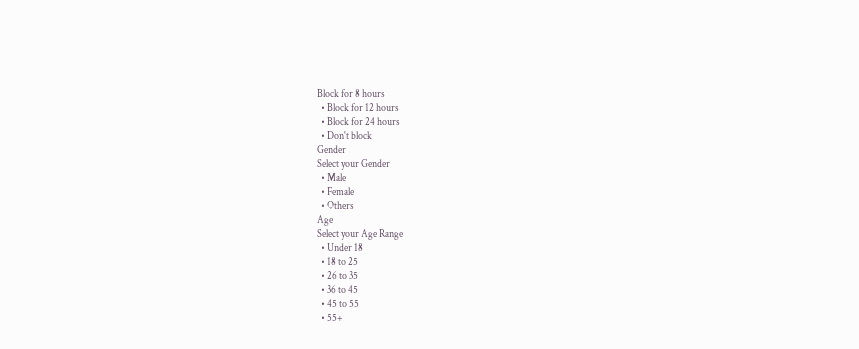Block for 8 hours
  • Block for 12 hours
  • Block for 24 hours
  • Don't block
Gender
Select your Gender
  • Male
  • Female
  • Others
Age
Select your Age Range
  • Under 18
  • 18 to 25
  • 26 to 35
  • 36 to 45
  • 45 to 55
  • 55+